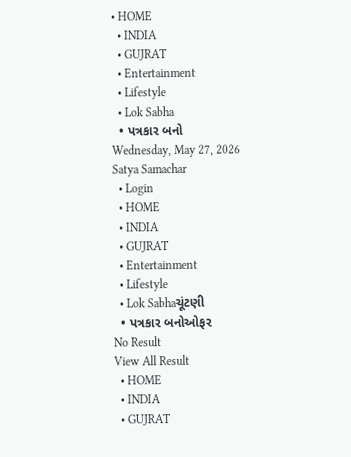• HOME
  • INDIA
  • GUJRAT
  • Entertainment
  • Lifestyle
  • Lok Sabha
  • પત્રકાર બનો
Wednesday, May 27, 2026
Satya Samachar
  • Login
  • HOME
  • INDIA
  • GUJRAT
  • Entertainment
  • Lifestyle
  • Lok Sabhaચૂંટણી
  • પત્રકાર બનોઓફર
No Result
View All Result
  • HOME
  • INDIA
  • GUJRAT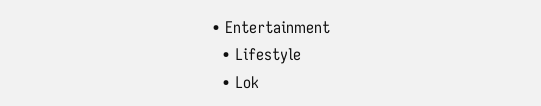• Entertainment
  • Lifestyle
  • Lok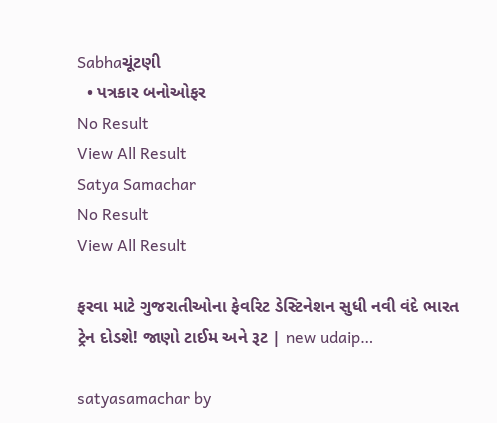Sabhaચૂંટણી
  • પત્રકાર બનોઓફર
No Result
View All Result
Satya Samachar
No Result
View All Result

ફરવા માટે ગુજરાતીઓના ફેવરિટ ડેસ્ટિનેશન સુધી નવી વંદે ભારત ટ્રેન દોડશે! જાણો ટાઈમ અને રૂટ | new udaip…

satyasamachar by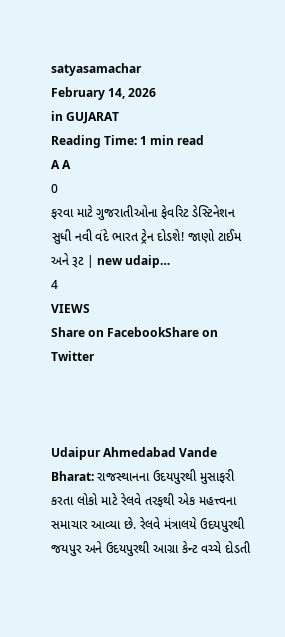satyasamachar
February 14, 2026
in GUJARAT
Reading Time: 1 min read
A A
0
ફરવા માટે ગુજરાતીઓના ફેવરિટ ડેસ્ટિનેશન સુધી નવી વંદે ભારત ટ્રેન દોડશે! જાણો ટાઈમ અને રૂટ | new udaip…
4
VIEWS
Share on FacebookShare on Twitter



Udaipur Ahmedabad Vande Bharat: રાજસ્થાનના ઉદયપુરથી મુસાફરી કરતા લોકો માટે રેલવે તરફથી એક મહત્ત્વના સમાચાર આવ્યા છે. રેલવે મંત્રાલયે ઉદયપુરથી જયપુર અને ઉદયપુરથી આગ્રા કેન્ટ વચ્ચે દોડતી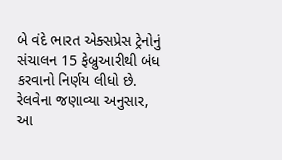બે વંદે ભારત એક્સપ્રેસ ટ્રેનોનું સંચાલન 15 ફેબ્રુઆરીથી બંધ કરવાનો નિર્ણય લીધો છે. રેલવેના જણાવ્યા અનુસાર, આ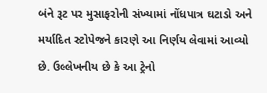બંને રૂટ પર મુસાફરોની સંખ્યામાં નોંધપાત્ર ઘટાડો અને મર્યાદિત સ્ટોપેજને કારણે આ નિર્ણય લેવામાં આવ્યો છે. ઉલ્લેખનીય છે કે આ ટ્રેનો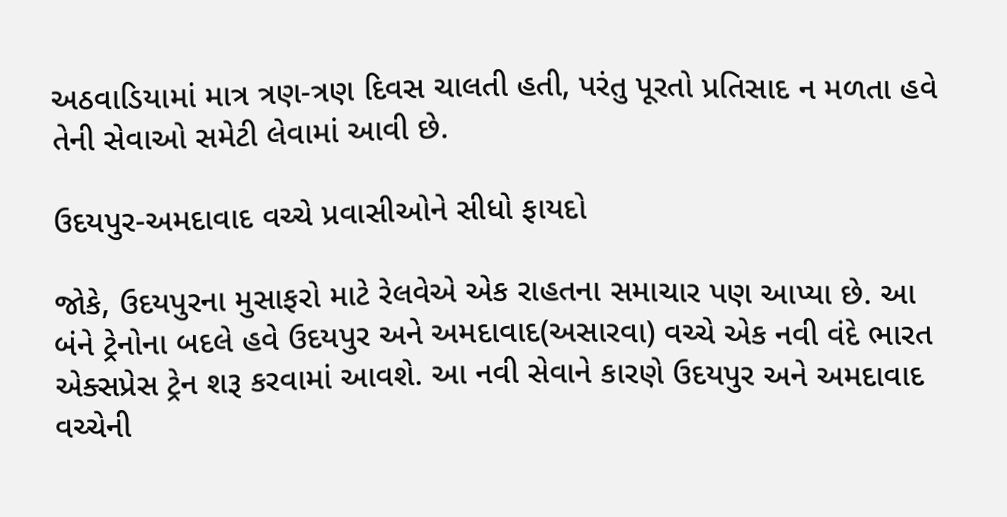અઠવાડિયામાં માત્ર ત્રણ-ત્રણ દિવસ ચાલતી હતી, પરંતુ પૂરતો પ્રતિસાદ ન મળતા હવે તેની સેવાઓ સમેટી લેવામાં આવી છે.

ઉદયપુર-અમદાવાદ વચ્ચે પ્રવાસીઓને સીધો ફાયદો

જોકે, ઉદયપુરના મુસાફરો માટે રેલવેએ એક રાહતના સમાચાર પણ આપ્યા છે. આ બંને ટ્રેનોના બદલે હવે ઉદયપુર અને અમદાવાદ(અસારવા) વચ્ચે એક નવી વંદે ભારત એક્સપ્રેસ ટ્રેન શરૂ કરવામાં આવશે. આ નવી સેવાને કારણે ઉદયપુર અને અમદાવાદ વચ્ચેની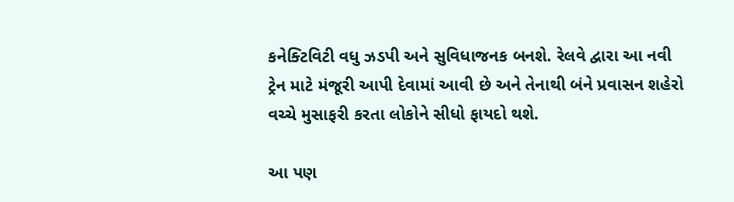કનેક્ટિવિટી વધુ ઝડપી અને સુવિધાજનક બનશે. રેલવે દ્વારા આ નવી ટ્રેન માટે મંજૂરી આપી દેવામાં આવી છે અને તેનાથી બંને પ્રવાસન શહેરો વચ્ચે મુસાફરી કરતા લોકોને સીધો ફાયદો થશે.

આ પણ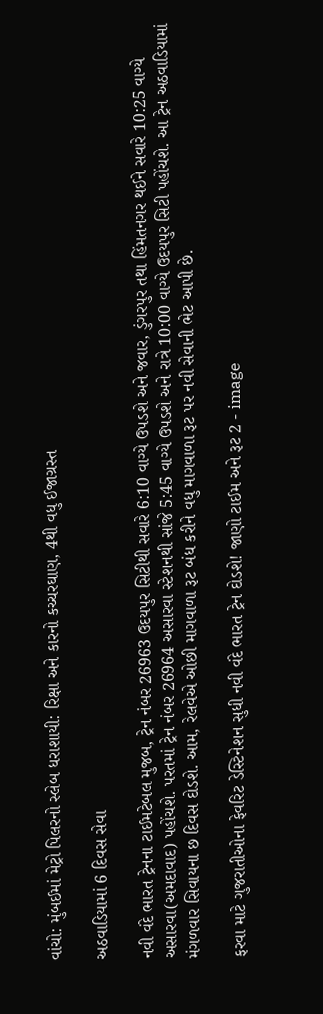વાંચો: મુંબઈમાં મેટ્રો પિલરનો સ્લેબ ધરાશાયી: રિક્ષા અને કારનો કચ્ચરઘાણ, 4થી વધુ ઈજાગ્રસ્ત

અઠવાડિયામાં 6 દિવસ સેવા

નવી વંદે ભારત ટ્રેનના ટાઈમટેબલ મુજબ, ટ્રેન નંબર 26963 ઉદયપુર સિટીથી સવારે 6:10 વાગ્યે ઉપડશે અને જવાર, ડુંગરપુર તથા હિંમતનગર થઈને સવારે 10:25 વાગ્યે અસારવા(અમદાવાદ) પહોંચશે. પરતમાં ટ્રેન નંબર 26964 અસારવા સ્ટેશનથી સાંજે 5:45 વાગ્યે ઉપડશે અને રાત્રે 10:00 વાગ્યે ઉદયપુર સિટી પહોંચશે. આ ટ્રેન અઠવાડિયામાં મંગળવાર સિવાયના છ દિવસ દોડશે. આમ, રેલવેએ ઓછી માગવાળા રૂટ બંધ કરીને વધુ માગવાળા રૂટ પર નવી સેવાની ભેટ આપી છે.

ફરવા માટે ગુજરાતીઓના ફેવરિટ ડેસ્ટિનેશન સુધી નવી વંદે ભારત ટ્રેન દોડશે! જાણો ટાઈમ અને રૂટ 2 - image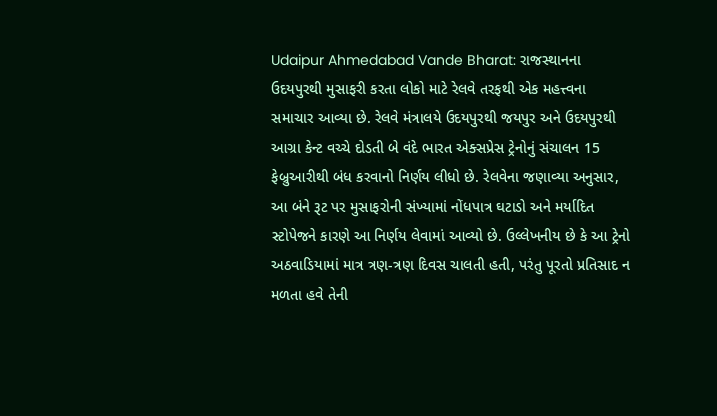Udaipur Ahmedabad Vande Bharat: રાજસ્થાનના ઉદયપુરથી મુસાફરી કરતા લોકો માટે રેલવે તરફથી એક મહત્ત્વના સમાચાર આવ્યા છે. રેલવે મંત્રાલયે ઉદયપુરથી જયપુર અને ઉદયપુરથી આગ્રા કેન્ટ વચ્ચે દોડતી બે વંદે ભારત એક્સપ્રેસ ટ્રેનોનું સંચાલન 15 ફેબ્રુઆરીથી બંધ કરવાનો નિર્ણય લીધો છે. રેલવેના જણાવ્યા અનુસાર, આ બંને રૂટ પર મુસાફરોની સંખ્યામાં નોંધપાત્ર ઘટાડો અને મર્યાદિત સ્ટોપેજને કારણે આ નિર્ણય લેવામાં આવ્યો છે. ઉલ્લેખનીય છે કે આ ટ્રેનો અઠવાડિયામાં માત્ર ત્રણ-ત્રણ દિવસ ચાલતી હતી, પરંતુ પૂરતો પ્રતિસાદ ન મળતા હવે તેની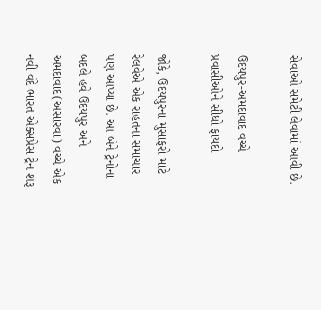સેવાઓ સમેટી લેવામાં આવી છે.

ઉદયપુર-અમદાવાદ વચ્ચે પ્રવાસીઓને સીધો ફાયદો

જોકે, ઉદયપુરના મુસાફરો માટે રેલવેએ એક રાહતના સમાચાર પણ આપ્યા છે. આ બંને ટ્રેનોના બદલે હવે ઉદયપુર અને અમદાવાદ(અસારવા) વચ્ચે એક નવી વંદે ભારત એક્સપ્રેસ ટ્રેન શરૂ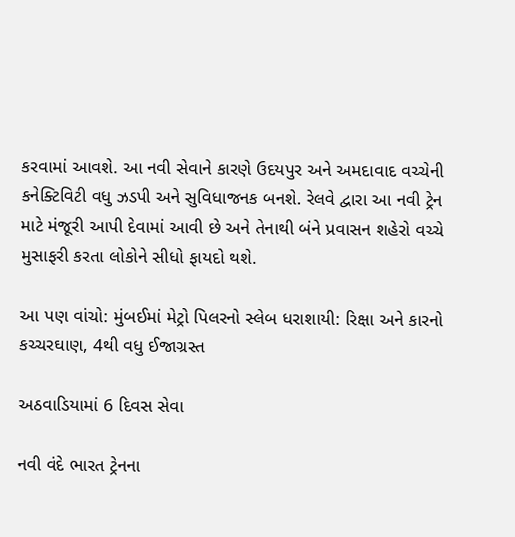કરવામાં આવશે. આ નવી સેવાને કારણે ઉદયપુર અને અમદાવાદ વચ્ચેની કનેક્ટિવિટી વધુ ઝડપી અને સુવિધાજનક બનશે. રેલવે દ્વારા આ નવી ટ્રેન માટે મંજૂરી આપી દેવામાં આવી છે અને તેનાથી બંને પ્રવાસન શહેરો વચ્ચે મુસાફરી કરતા લોકોને સીધો ફાયદો થશે.

આ પણ વાંચો: મુંબઈમાં મેટ્રો પિલરનો સ્લેબ ધરાશાયી: રિક્ષા અને કારનો કચ્ચરઘાણ, 4થી વધુ ઈજાગ્રસ્ત

અઠવાડિયામાં 6 દિવસ સેવા

નવી વંદે ભારત ટ્રેનના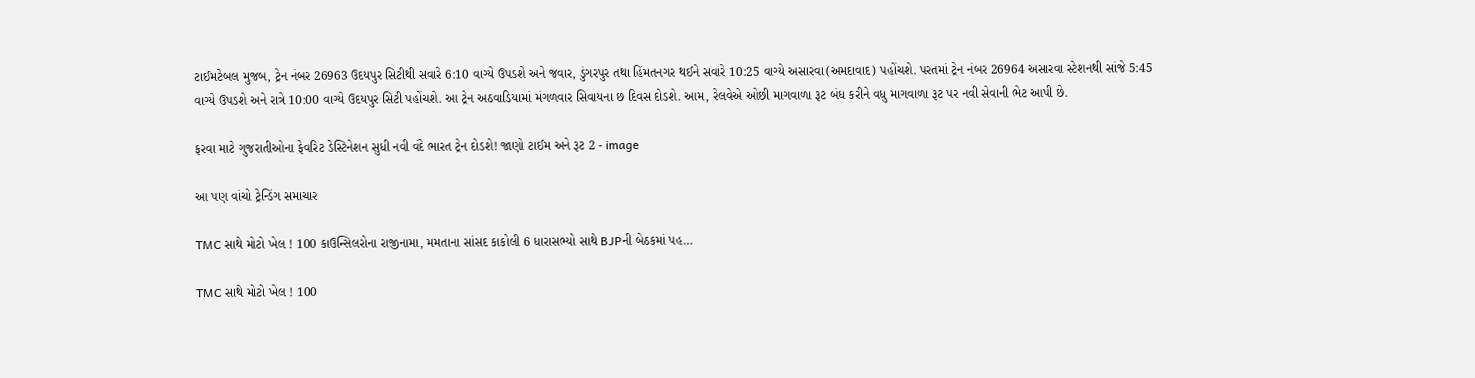ટાઈમટેબલ મુજબ, ટ્રેન નંબર 26963 ઉદયપુર સિટીથી સવારે 6:10 વાગ્યે ઉપડશે અને જવાર, ડુંગરપુર તથા હિંમતનગર થઈને સવારે 10:25 વાગ્યે અસારવા(અમદાવાદ) પહોંચશે. પરતમાં ટ્રેન નંબર 26964 અસારવા સ્ટેશનથી સાંજે 5:45 વાગ્યે ઉપડશે અને રાત્રે 10:00 વાગ્યે ઉદયપુર સિટી પહોંચશે. આ ટ્રેન અઠવાડિયામાં મંગળવાર સિવાયના છ દિવસ દોડશે. આમ, રેલવેએ ઓછી માગવાળા રૂટ બંધ કરીને વધુ માગવાળા રૂટ પર નવી સેવાની ભેટ આપી છે.

ફરવા માટે ગુજરાતીઓના ફેવરિટ ડેસ્ટિનેશન સુધી નવી વંદે ભારત ટ્રેન દોડશે! જાણો ટાઈમ અને રૂટ 2 - image

આ પણ વાંચો ટ્રેન્ડિંગ સમાચાર

TMC સાથે મોટો ખેલ ! 100 કાઉન્સિલરોના રાજીનામા, મમતાના સાંસદ કાકોલી 6 ધારાસભ્યો સાથે BJPની બેઠકમાં પહ…

TMC સાથે મોટો ખેલ ! 100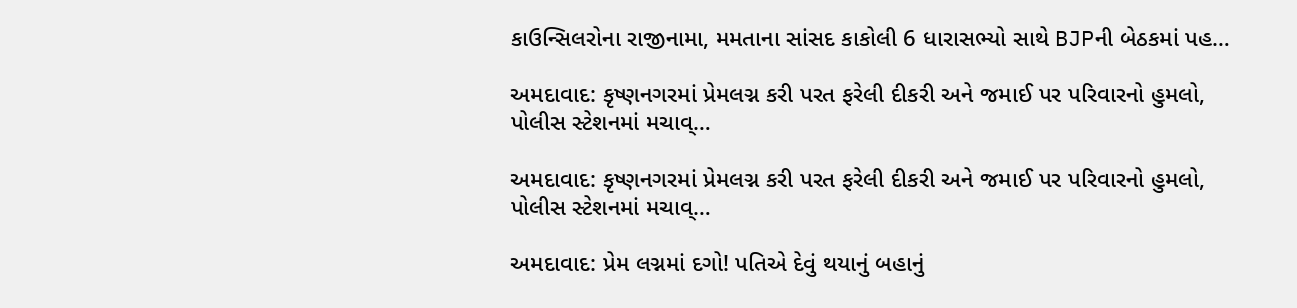કાઉન્સિલરોના રાજીનામા, મમતાના સાંસદ કાકોલી 6 ધારાસભ્યો સાથે BJPની બેઠકમાં પહ…

અમદાવાદ: કૃષ્ણનગરમાં પ્રેમલગ્ન કરી પરત ફરેલી દીકરી અને જમાઈ પર પરિવારનો હુમલો, પોલીસ સ્ટેશનમાં મચાવ્…

અમદાવાદ: કૃષ્ણનગરમાં પ્રેમલગ્ન કરી પરત ફરેલી દીકરી અને જમાઈ પર પરિવારનો હુમલો, પોલીસ સ્ટેશનમાં મચાવ્…

અમદાવાદ: પ્રેમ લગ્નમાં દગો! પતિએ દેવું થયાનું બહાનું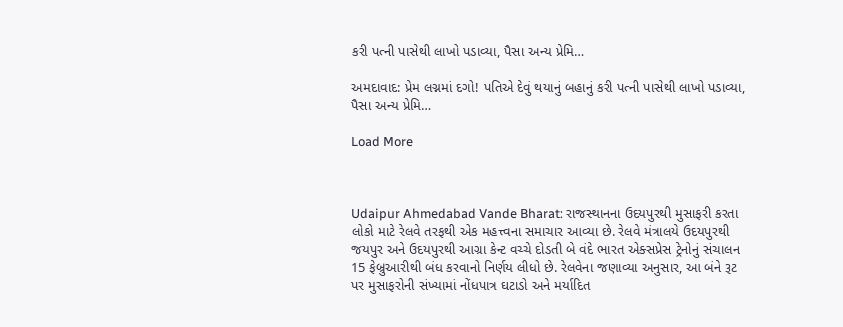કરી પત્ની પાસેથી લાખો પડાવ્યા, પૈસા અન્ય પ્રેમિ…

અમદાવાદ: પ્રેમ લગ્નમાં દગો! પતિએ દેવું થયાનું બહાનું કરી પત્ની પાસેથી લાખો પડાવ્યા, પૈસા અન્ય પ્રેમિ…

Load More



Udaipur Ahmedabad Vande Bharat: રાજસ્થાનના ઉદયપુરથી મુસાફરી કરતા લોકો માટે રેલવે તરફથી એક મહત્ત્વના સમાચાર આવ્યા છે. રેલવે મંત્રાલયે ઉદયપુરથી જયપુર અને ઉદયપુરથી આગ્રા કેન્ટ વચ્ચે દોડતી બે વંદે ભારત એક્સપ્રેસ ટ્રેનોનું સંચાલન 15 ફેબ્રુઆરીથી બંધ કરવાનો નિર્ણય લીધો છે. રેલવેના જણાવ્યા અનુસાર, આ બંને રૂટ પર મુસાફરોની સંખ્યામાં નોંધપાત્ર ઘટાડો અને મર્યાદિત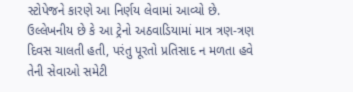સ્ટોપેજને કારણે આ નિર્ણય લેવામાં આવ્યો છે. ઉલ્લેખનીય છે કે આ ટ્રેનો અઠવાડિયામાં માત્ર ત્રણ-ત્રણ દિવસ ચાલતી હતી, પરંતુ પૂરતો પ્રતિસાદ ન મળતા હવે તેની સેવાઓ સમેટી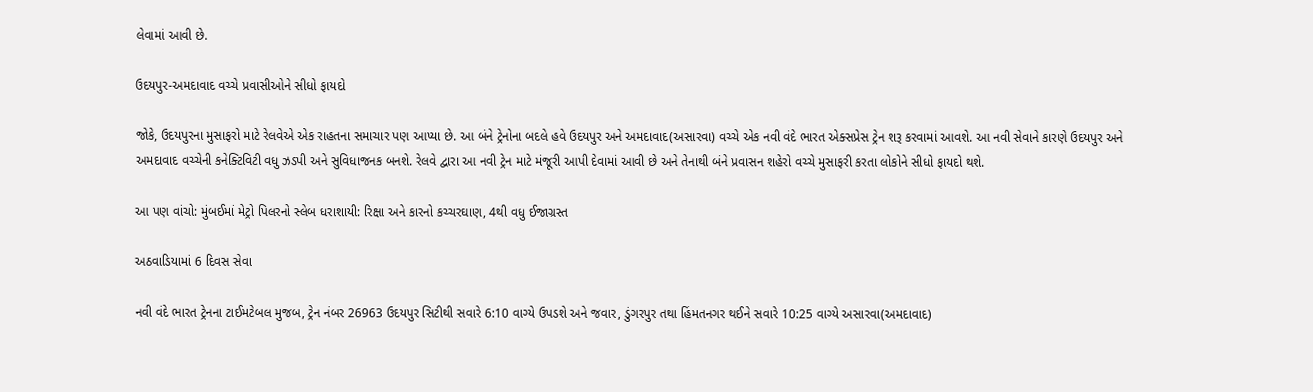લેવામાં આવી છે.

ઉદયપુર-અમદાવાદ વચ્ચે પ્રવાસીઓને સીધો ફાયદો

જોકે, ઉદયપુરના મુસાફરો માટે રેલવેએ એક રાહતના સમાચાર પણ આપ્યા છે. આ બંને ટ્રેનોના બદલે હવે ઉદયપુર અને અમદાવાદ(અસારવા) વચ્ચે એક નવી વંદે ભારત એક્સપ્રેસ ટ્રેન શરૂ કરવામાં આવશે. આ નવી સેવાને કારણે ઉદયપુર અને અમદાવાદ વચ્ચેની કનેક્ટિવિટી વધુ ઝડપી અને સુવિધાજનક બનશે. રેલવે દ્વારા આ નવી ટ્રેન માટે મંજૂરી આપી દેવામાં આવી છે અને તેનાથી બંને પ્રવાસન શહેરો વચ્ચે મુસાફરી કરતા લોકોને સીધો ફાયદો થશે.

આ પણ વાંચો: મુંબઈમાં મેટ્રો પિલરનો સ્લેબ ધરાશાયી: રિક્ષા અને કારનો કચ્ચરઘાણ, 4થી વધુ ઈજાગ્રસ્ત

અઠવાડિયામાં 6 દિવસ સેવા

નવી વંદે ભારત ટ્રેનના ટાઈમટેબલ મુજબ, ટ્રેન નંબર 26963 ઉદયપુર સિટીથી સવારે 6:10 વાગ્યે ઉપડશે અને જવાર, ડુંગરપુર તથા હિંમતનગર થઈને સવારે 10:25 વાગ્યે અસારવા(અમદાવાદ)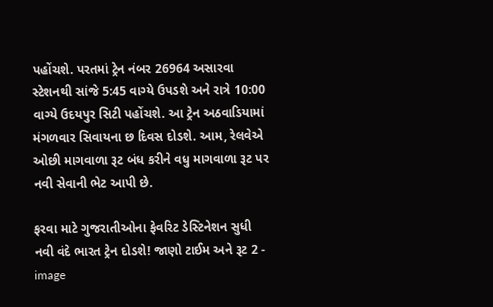પહોંચશે. પરતમાં ટ્રેન નંબર 26964 અસારવા સ્ટેશનથી સાંજે 5:45 વાગ્યે ઉપડશે અને રાત્રે 10:00 વાગ્યે ઉદયપુર સિટી પહોંચશે. આ ટ્રેન અઠવાડિયામાં મંગળવાર સિવાયના છ દિવસ દોડશે. આમ, રેલવેએ ઓછી માગવાળા રૂટ બંધ કરીને વધુ માગવાળા રૂટ પર નવી સેવાની ભેટ આપી છે.

ફરવા માટે ગુજરાતીઓના ફેવરિટ ડેસ્ટિનેશન સુધી નવી વંદે ભારત ટ્રેન દોડશે! જાણો ટાઈમ અને રૂટ 2 - image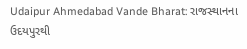Udaipur Ahmedabad Vande Bharat: રાજસ્થાનના ઉદયપુરથી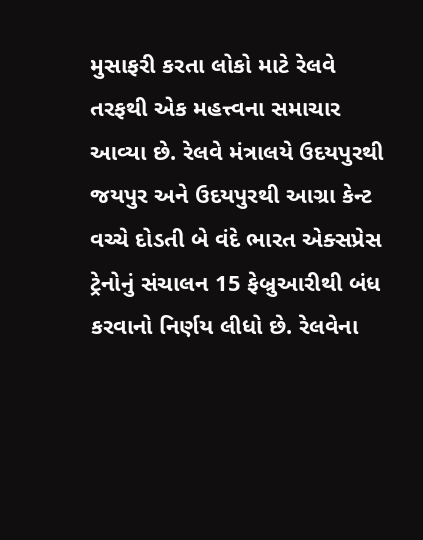મુસાફરી કરતા લોકો માટે રેલવે તરફથી એક મહત્ત્વના સમાચાર આવ્યા છે. રેલવે મંત્રાલયે ઉદયપુરથી જયપુર અને ઉદયપુરથી આગ્રા કેન્ટ વચ્ચે દોડતી બે વંદે ભારત એક્સપ્રેસ ટ્રેનોનું સંચાલન 15 ફેબ્રુઆરીથી બંધ કરવાનો નિર્ણય લીધો છે. રેલવેના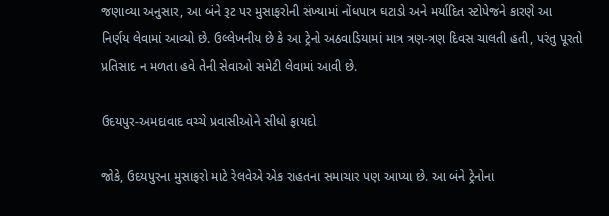જણાવ્યા અનુસાર, આ બંને રૂટ પર મુસાફરોની સંખ્યામાં નોંધપાત્ર ઘટાડો અને મર્યાદિત સ્ટોપેજને કારણે આ નિર્ણય લેવામાં આવ્યો છે. ઉલ્લેખનીય છે કે આ ટ્રેનો અઠવાડિયામાં માત્ર ત્રણ-ત્રણ દિવસ ચાલતી હતી, પરંતુ પૂરતો પ્રતિસાદ ન મળતા હવે તેની સેવાઓ સમેટી લેવામાં આવી છે.

ઉદયપુર-અમદાવાદ વચ્ચે પ્રવાસીઓને સીધો ફાયદો

જોકે, ઉદયપુરના મુસાફરો માટે રેલવેએ એક રાહતના સમાચાર પણ આપ્યા છે. આ બંને ટ્રેનોના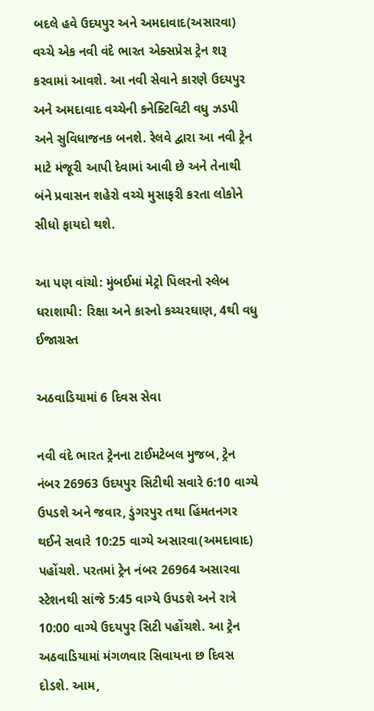બદલે હવે ઉદયપુર અને અમદાવાદ(અસારવા) વચ્ચે એક નવી વંદે ભારત એક્સપ્રેસ ટ્રેન શરૂ કરવામાં આવશે. આ નવી સેવાને કારણે ઉદયપુર અને અમદાવાદ વચ્ચેની કનેક્ટિવિટી વધુ ઝડપી અને સુવિધાજનક બનશે. રેલવે દ્વારા આ નવી ટ્રેન માટે મંજૂરી આપી દેવામાં આવી છે અને તેનાથી બંને પ્રવાસન શહેરો વચ્ચે મુસાફરી કરતા લોકોને સીધો ફાયદો થશે.

આ પણ વાંચો: મુંબઈમાં મેટ્રો પિલરનો સ્લેબ ધરાશાયી: રિક્ષા અને કારનો કચ્ચરઘાણ, 4થી વધુ ઈજાગ્રસ્ત

અઠવાડિયામાં 6 દિવસ સેવા

નવી વંદે ભારત ટ્રેનના ટાઈમટેબલ મુજબ, ટ્રેન નંબર 26963 ઉદયપુર સિટીથી સવારે 6:10 વાગ્યે ઉપડશે અને જવાર, ડુંગરપુર તથા હિંમતનગર થઈને સવારે 10:25 વાગ્યે અસારવા(અમદાવાદ) પહોંચશે. પરતમાં ટ્રેન નંબર 26964 અસારવા સ્ટેશનથી સાંજે 5:45 વાગ્યે ઉપડશે અને રાત્રે 10:00 વાગ્યે ઉદયપુર સિટી પહોંચશે. આ ટ્રેન અઠવાડિયામાં મંગળવાર સિવાયના છ દિવસ દોડશે. આમ,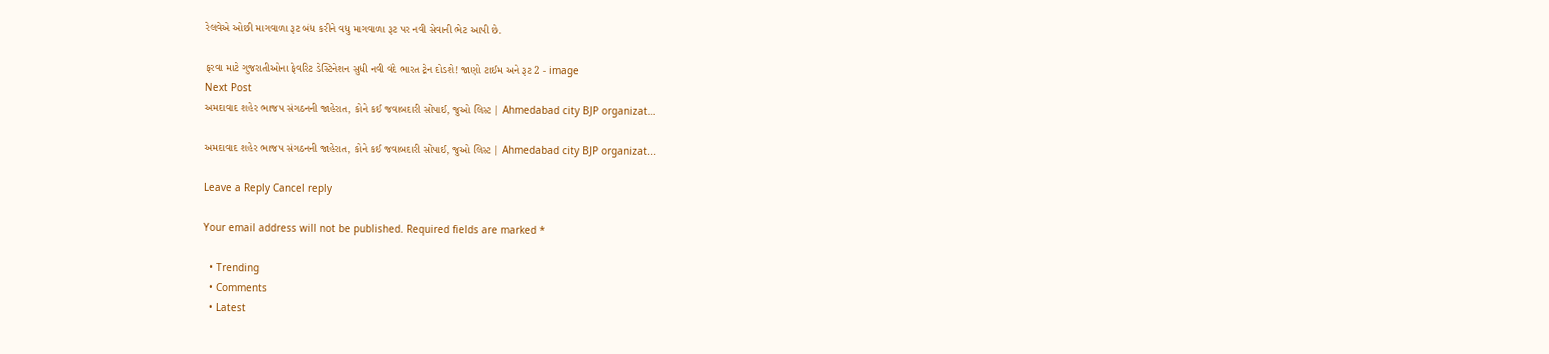રેલવેએ ઓછી માગવાળા રૂટ બંધ કરીને વધુ માગવાળા રૂટ પર નવી સેવાની ભેટ આપી છે.

ફરવા માટે ગુજરાતીઓના ફેવરિટ ડેસ્ટિનેશન સુધી નવી વંદે ભારત ટ્રેન દોડશે! જાણો ટાઈમ અને રૂટ 2 - image
Next Post
અમદાવાદ શહેર ભાજપ સંગઠનની જાહેરાત, કોને કઈ જવાબદારી સોંપાઈ, જુઓ લિસ્ટ | Ahmedabad city BJP organizat…

અમદાવાદ શહેર ભાજપ સંગઠનની જાહેરાત, કોને કઈ જવાબદારી સોંપાઈ, જુઓ લિસ્ટ | Ahmedabad city BJP organizat...

Leave a Reply Cancel reply

Your email address will not be published. Required fields are marked *

  • Trending
  • Comments
  • Latest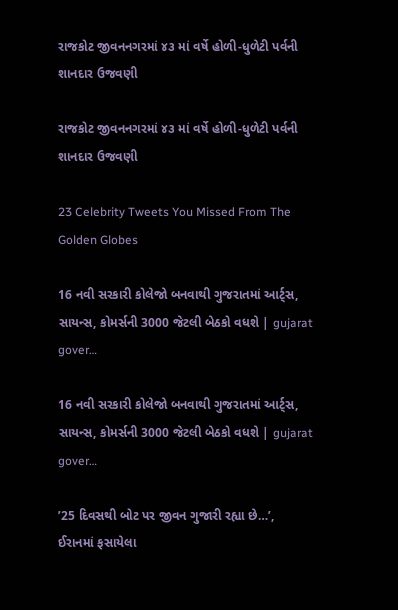રાજકોટ જીવનનગરમાં ૪૩ માં વર્ષે હોળી-ધુળેટી પર્વની શાનદાર ઉજવણી

રાજકોટ જીવનનગરમાં ૪૩ માં વર્ષે હોળી-ધુળેટી પર્વની શાનદાર ઉજવણી

23 Celebrity Tweets You Missed From The Golden Globes

16 નવી સરકારી કોલેજો બનવાથી ગુજરાતમાં આર્ટ્સ, સાયન્સ, કોમર્સની 3000 જેટલી બેઠકો વધશે | gujarat gover…

16 નવી સરકારી કોલેજો બનવાથી ગુજરાતમાં આર્ટ્સ, સાયન્સ, કોમર્સની 3000 જેટલી બેઠકો વધશે | gujarat gover…

’25 દિવસથી બોટ પર જીવન ગુજારી રહ્યા છે…’, ઈરાનમાં ફસાયેલા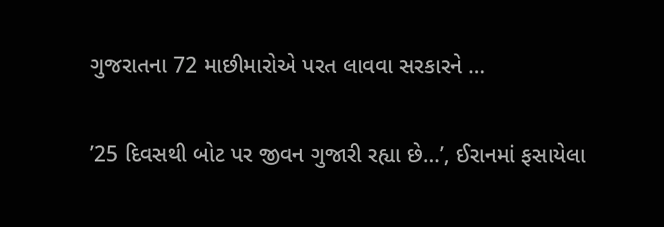ગુજરાતના 72 માછીમારોએ પરત લાવવા સરકારને …

’25 દિવસથી બોટ પર જીવન ગુજારી રહ્યા છે…’, ઈરાનમાં ફસાયેલા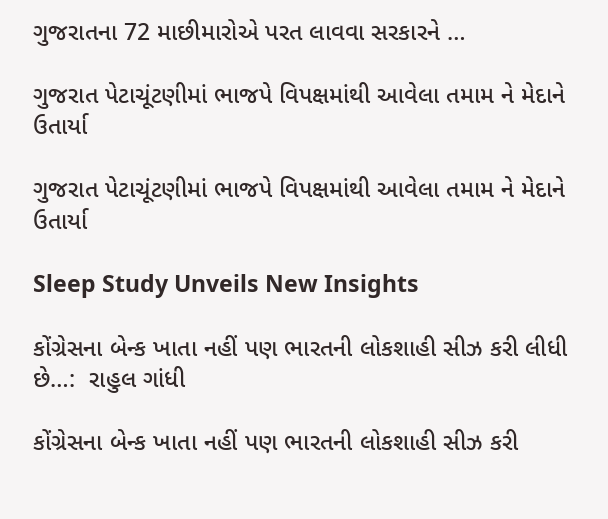ગુજરાતના 72 માછીમારોએ પરત લાવવા સરકારને …

ગુજરાત પેટાચૂંટણીમાં ભાજપે વિપક્ષમાંથી આવેલા તમામ ને મેદાને ઉતાર્યા

ગુજરાત પેટાચૂંટણીમાં ભાજપે વિપક્ષમાંથી આવેલા તમામ ને મેદાને ઉતાર્યા

Sleep Study Unveils New Insights

કોંગ્રેસના બેન્ક ખાતા નહીં પણ ભારતની લોકશાહી સીઝ કરી લીધી છે…:  રાહુલ ગાંધી

કોંગ્રેસના બેન્ક ખાતા નહીં પણ ભારતની લોકશાહી સીઝ કરી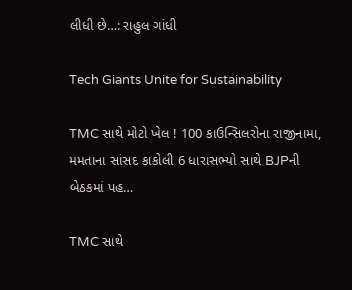લીધી છે…: રાહુલ ગાંધી

Tech Giants Unite for Sustainability

TMC સાથે મોટો ખેલ ! 100 કાઉન્સિલરોના રાજીનામા, મમતાના સાંસદ કાકોલી 6 ધારાસભ્યો સાથે BJPની બેઠકમાં પહ…

TMC સાથે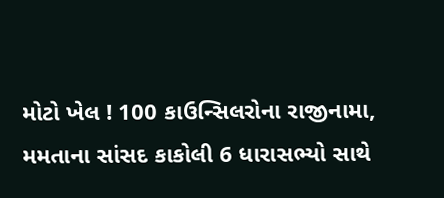મોટો ખેલ ! 100 કાઉન્સિલરોના રાજીનામા, મમતાના સાંસદ કાકોલી 6 ધારાસભ્યો સાથે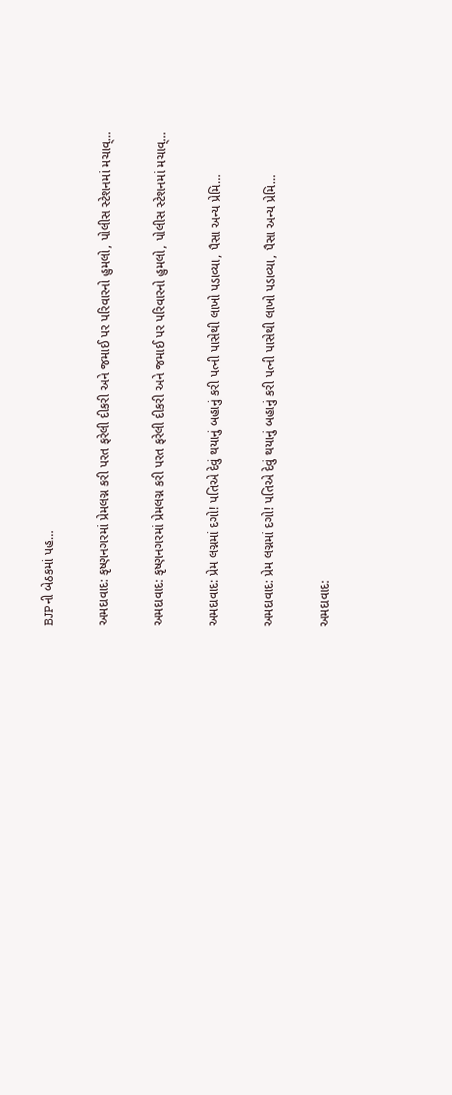BJPની બેઠકમાં પહ…

અમદાવાદ: કૃષ્ણનગરમાં પ્રેમલગ્ન કરી પરત ફરેલી દીકરી અને જમાઈ પર પરિવારનો હુમલો, પોલીસ સ્ટેશનમાં મચાવ્…

અમદાવાદ: કૃષ્ણનગરમાં પ્રેમલગ્ન કરી પરત ફરેલી દીકરી અને જમાઈ પર પરિવારનો હુમલો, પોલીસ સ્ટેશનમાં મચાવ્…

અમદાવાદ: પ્રેમ લગ્નમાં દગો! પતિએ દેવું થયાનું બહાનું કરી પત્ની પાસેથી લાખો પડાવ્યા, પૈસા અન્ય પ્રેમિ…

અમદાવાદ: પ્રેમ લગ્નમાં દગો! પતિએ દેવું થયાનું બહાનું કરી પત્ની પાસેથી લાખો પડાવ્યા, પૈસા અન્ય પ્રેમિ…

અમદાવાદ: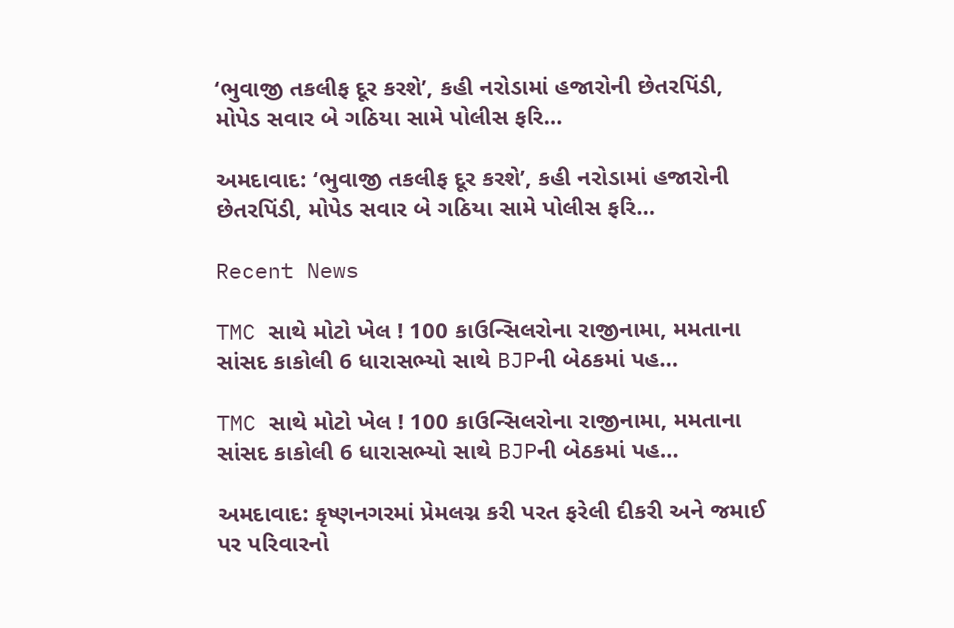‘ભુવાજી તકલીફ દૂર કરશે’, કહી નરોડામાં હજારોની છેતરપિંડી, મોપેડ સવાર બે ગઠિયા સામે પોલીસ ફરિ…

અમદાવાદ: ‘ભુવાજી તકલીફ દૂર કરશે’, કહી નરોડામાં હજારોની છેતરપિંડી, મોપેડ સવાર બે ગઠિયા સામે પોલીસ ફરિ…

Recent News

TMC સાથે મોટો ખેલ ! 100 કાઉન્સિલરોના રાજીનામા, મમતાના સાંસદ કાકોલી 6 ધારાસભ્યો સાથે BJPની બેઠકમાં પહ…

TMC સાથે મોટો ખેલ ! 100 કાઉન્સિલરોના રાજીનામા, મમતાના સાંસદ કાકોલી 6 ધારાસભ્યો સાથે BJPની બેઠકમાં પહ…

અમદાવાદ: કૃષ્ણનગરમાં પ્રેમલગ્ન કરી પરત ફરેલી દીકરી અને જમાઈ પર પરિવારનો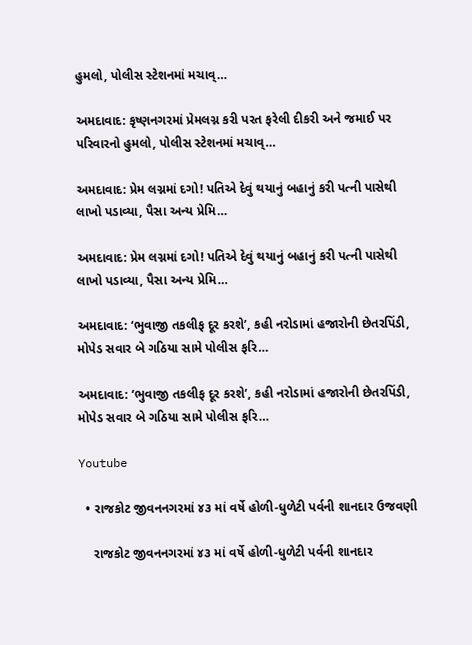હુમલો, પોલીસ સ્ટેશનમાં મચાવ્…

અમદાવાદ: કૃષ્ણનગરમાં પ્રેમલગ્ન કરી પરત ફરેલી દીકરી અને જમાઈ પર પરિવારનો હુમલો, પોલીસ સ્ટેશનમાં મચાવ્…

અમદાવાદ: પ્રેમ લગ્નમાં દગો! પતિએ દેવું થયાનું બહાનું કરી પત્ની પાસેથી લાખો પડાવ્યા, પૈસા અન્ય પ્રેમિ…

અમદાવાદ: પ્રેમ લગ્નમાં દગો! પતિએ દેવું થયાનું બહાનું કરી પત્ની પાસેથી લાખો પડાવ્યા, પૈસા અન્ય પ્રેમિ…

અમદાવાદ: ‘ભુવાજી તકલીફ દૂર કરશે’, કહી નરોડામાં હજારોની છેતરપિંડી, મોપેડ સવાર બે ગઠિયા સામે પોલીસ ફરિ…

અમદાવાદ: ‘ભુવાજી તકલીફ દૂર કરશે’, કહી નરોડામાં હજારોની છેતરપિંડી, મોપેડ સવાર બે ગઠિયા સામે પોલીસ ફરિ…

Youtube

  • રાજકોટ જીવનનગરમાં ૪૩ માં વર્ષે હોળી-ધુળેટી પર્વની શાનદાર ઉજવણી

    રાજકોટ જીવનનગરમાં ૪૩ માં વર્ષે હોળી-ધુળેટી પર્વની શાનદાર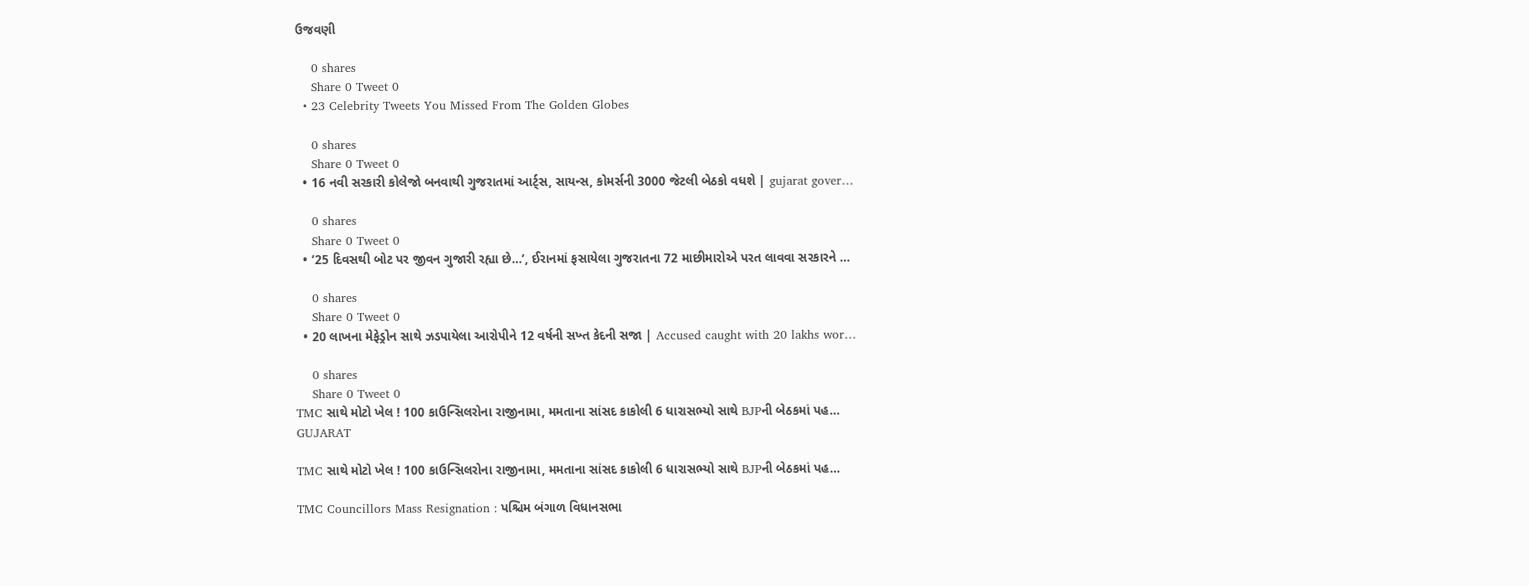ઉજવણી

    0 shares
    Share 0 Tweet 0
  • 23 Celebrity Tweets You Missed From The Golden Globes

    0 shares
    Share 0 Tweet 0
  • 16 નવી સરકારી કોલેજો બનવાથી ગુજરાતમાં આર્ટ્સ, સાયન્સ, કોમર્સની 3000 જેટલી બેઠકો વધશે | gujarat gover…

    0 shares
    Share 0 Tweet 0
  • ’25 દિવસથી બોટ પર જીવન ગુજારી રહ્યા છે…’, ઈરાનમાં ફસાયેલા ગુજરાતના 72 માછીમારોએ પરત લાવવા સરકારને …

    0 shares
    Share 0 Tweet 0
  • 20 લાખના મેફેડ્રોન સાથે ઝડપાયેલા આરોપીને 12 વર્ષની સખ્ત કેદની સજા | Accused caught with 20 lakhs wor…

    0 shares
    Share 0 Tweet 0
TMC સાથે મોટો ખેલ ! 100 કાઉન્સિલરોના રાજીનામા, મમતાના સાંસદ કાકોલી 6 ધારાસભ્યો સાથે BJPની બેઠકમાં પહ…
GUJARAT

TMC સાથે મોટો ખેલ ! 100 કાઉન્સિલરોના રાજીનામા, મમતાના સાંસદ કાકોલી 6 ધારાસભ્યો સાથે BJPની બેઠકમાં પહ…

TMC Councillors Mass Resignation : પશ્ચિમ બંગાળ વિધાનસભા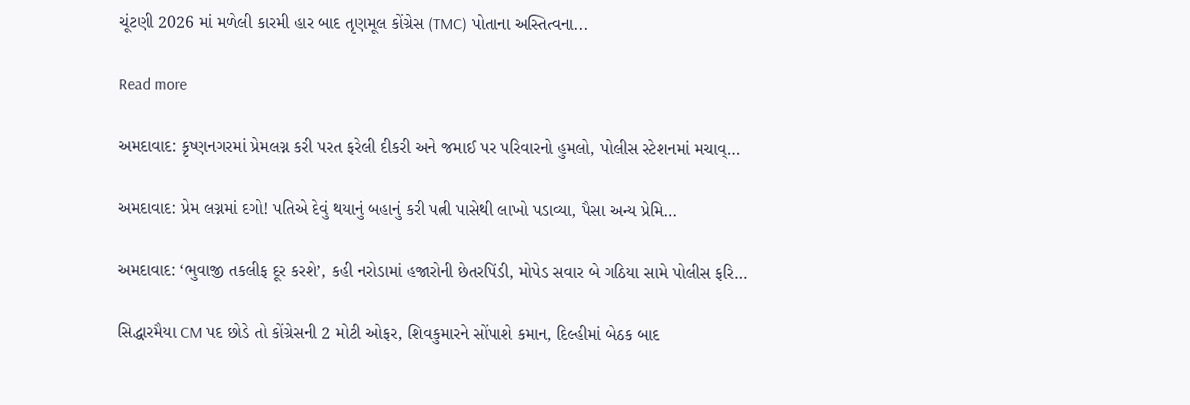ચૂંટણી 2026 માં મળેલી કારમી હાર બાદ તૃણમૂલ કોંગ્રેસ (TMC) પોતાના અસ્તિત્વના...

Read more

અમદાવાદ: કૃષ્ણનગરમાં પ્રેમલગ્ન કરી પરત ફરેલી દીકરી અને જમાઈ પર પરિવારનો હુમલો, પોલીસ સ્ટેશનમાં મચાવ્…

અમદાવાદ: પ્રેમ લગ્નમાં દગો! પતિએ દેવું થયાનું બહાનું કરી પત્ની પાસેથી લાખો પડાવ્યા, પૈસા અન્ય પ્રેમિ…

અમદાવાદ: ‘ભુવાજી તકલીફ દૂર કરશે’, કહી નરોડામાં હજારોની છેતરપિંડી, મોપેડ સવાર બે ગઠિયા સામે પોલીસ ફરિ…

સિદ્ધારમૈયા CM પદ છોડે તો કોંગ્રેસની 2 મોટી ઓફર, શિવકુમારને સોંપાશે કમાન, દિલ્હીમાં બેઠક બાદ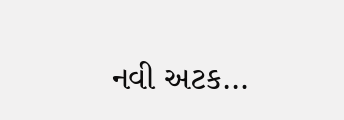નવી અટક…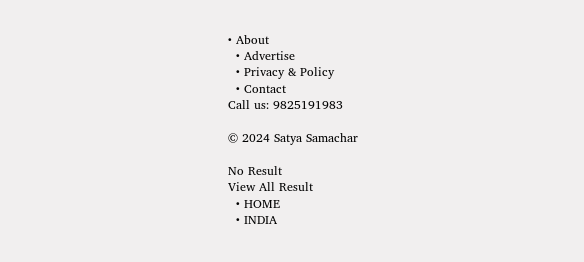• About
  • Advertise
  • Privacy & Policy
  • Contact
Call us: 9825191983

© 2024 Satya Samachar

No Result
View All Result
  • HOME
  • INDIA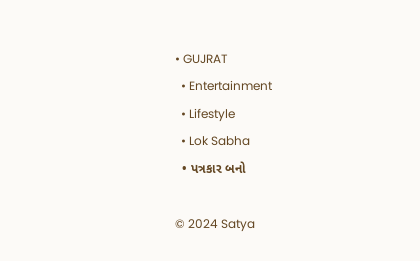• GUJRAT
  • Entertainment
  • Lifestyle
  • Lok Sabha
  • પત્રકાર બનો

© 2024 Satya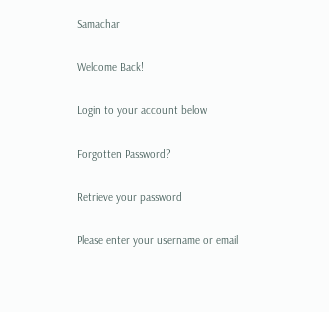Samachar

Welcome Back!

Login to your account below

Forgotten Password?

Retrieve your password

Please enter your username or email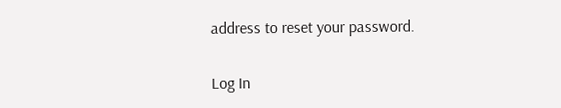address to reset your password.

Log In